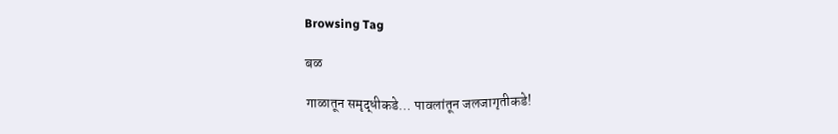Browsing Tag

बळ

गाळातून समृद्धीकडे… पावलांतून जलजागृतीकडे!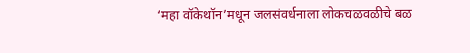‘महा वॉकेथॉन’मधून जलसंवर्धनाला लोकचळवळीचे बळ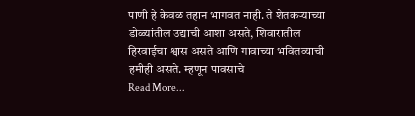पाणी हे केवळ तहान भागवत नाही. ते शेतकऱ्याच्या डोळ्यांतील उद्याची आशा असते, शिवारातील हिरवाईचा श्वास असते आणि गावाच्या भवितव्याची हमीही असते. म्हणून पावसाचे
Read More...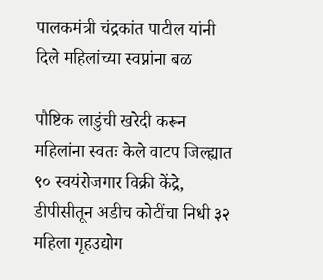पालकमंत्री चंद्रकांत पाटील यांनी दिले महिलांच्या स्वप्नांना बळ

पौष्टिक लाडुंची खरेदी करून महिलांना स्वतः केले वाटप जिल्ह्यात ९० स्वयंरोजगार विक्री केंद्रे, डीपीसीतून अडीच कोटींचा निधी ३२ महिला गृहउद्योग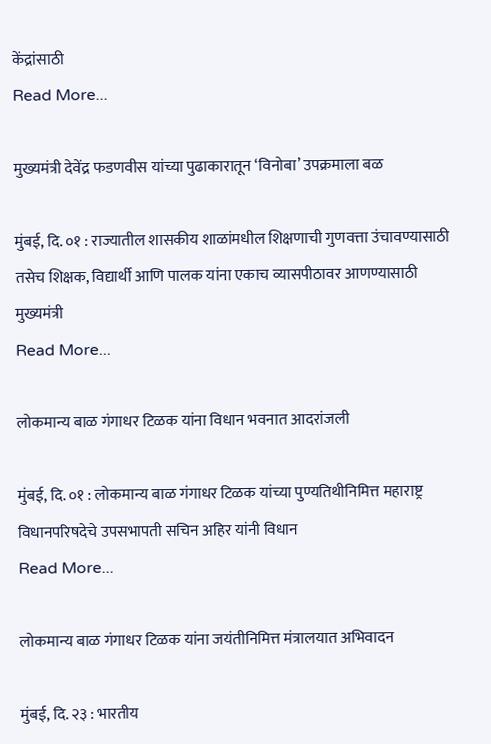केंद्रांसाठी
Read More...

मुख्यमंत्री देवेंद्र फडणवीस यांच्या पुढाकारातून ‘विनोबा’ उपक्रमाला बळ

मुंबई, दि. ०१ : राज्यातील शासकीय शाळांमधील शिक्षणाची गुणवत्ता उंचावण्यासाठी तसेच शिक्षक, विद्यार्थी आणि पालक यांना एकाच व्यासपीठावर आणण्यासाठी मुख्यमंत्री
Read More...

लोकमान्य बाळ गंगाधर टिळक यांना विधान भवनात आदरांजली

मुंबई, दि. ०१ : लोकमान्य बाळ गंगाधर टिळक यांच्या पुण्यतिथीनिमित्त महाराष्ट्र विधानपरिषदेचे उपसभापती सचिन अहिर यांनी विधान
Read More...

लोकमान्य बाळ गंगाधर टिळक यांना जयंतीनिमित्त मंत्रालयात अभिवादन

मुंबई, दि. २३ : भारतीय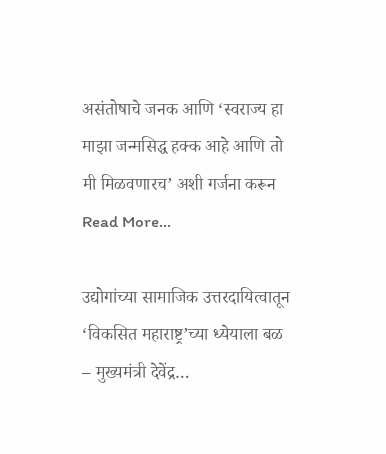असंतोषाचे जनक आणि ‘स्वराज्य हा माझा जन्मसिद्ध हक्क आहे आणि तो मी मिळवणारच’ अशी गर्जना करून
Read More...

उद्योगांच्या सामाजिक उत्तरदायित्वातून ‘विकसित महाराष्ट्र’च्या ध्येयाला बळ – मुख्यमंत्री देवेंद्र…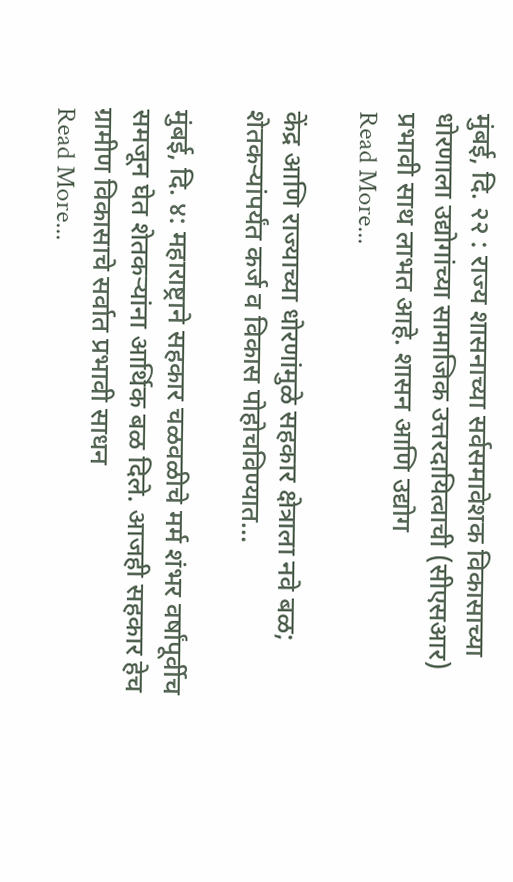मुंबई, दि. २२ : राज्य शासनाच्या सर्वसमावेशक विकासाच्या धोरणाला उद्योगांच्या सामाजिक उत्तरदायित्वाची (सीएसआर) प्रभावी साथ लाभत आहे. शासन आणि उद्योग
Read More...

केंद्र आणि राज्याच्या धोरणांमुळे सहकार क्षेत्राला नवे बळ; शेतकऱ्यांपर्यंत कर्ज व विकास पोहोचविण्यात…

मुंबई, दि. ४: महाराष्ट्राने सहकार चळवळीचे मर्म शंभर वर्षांपूर्वीच समजून घेत शेतकऱ्यांना आर्थिक बळ दिले. आजही सहकार हेच ग्रामीण विकासाचे सर्वात प्रभावी साधन
Read More...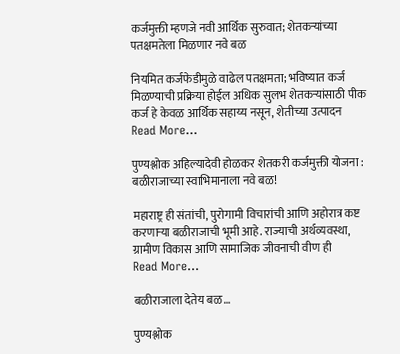कर्जमुक्ती म्हणजे नवी आर्थिक सुरुवात; शेतकऱ्यांच्या पतक्षमतेला मिळणार नवे बळ

नियमित कर्जफेडीमुळे वाढेल पतक्षमता; भविष्यात कर्ज मिळण्याची प्रक्रिया होईल अधिक सुलभ शेतकऱ्यांसाठी पीक कर्ज हे केवळ आर्थिक सहाय्य नसून, शेतीच्या उत्पादन
Read More...

पुण्यश्लोक अहिल्यादेवी होळकर शेतकरी कर्जमुक्ती योजना : बळीराजाच्या स्वाभिमानाला नवे बळ!

महाराष्ट्र ही संतांची, पुरोगामी विचारांची आणि अहोरात्र कष्ट करणाऱ्या बळीराजाची भूमी आहे. राज्याची अर्थव्यवस्था, ग्रामीण विकास आणि सामाजिक जीवनाची वीण ही
Read More...

बळीराजाला देतेय बळ…

पुण्यश्लोक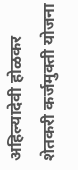अहिल्यादेवी होळकर शेतकरी कर्जमुक्ती योजना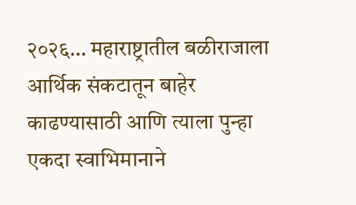२०२६… महाराष्ट्रातील बळीराजाला आर्थिक संकटातून बाहेर काढण्यासाठी आणि त्याला पुन्हा एकदा स्वाभिमानाने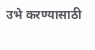उभे करण्यासाठी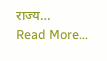राज्य…
Read More...